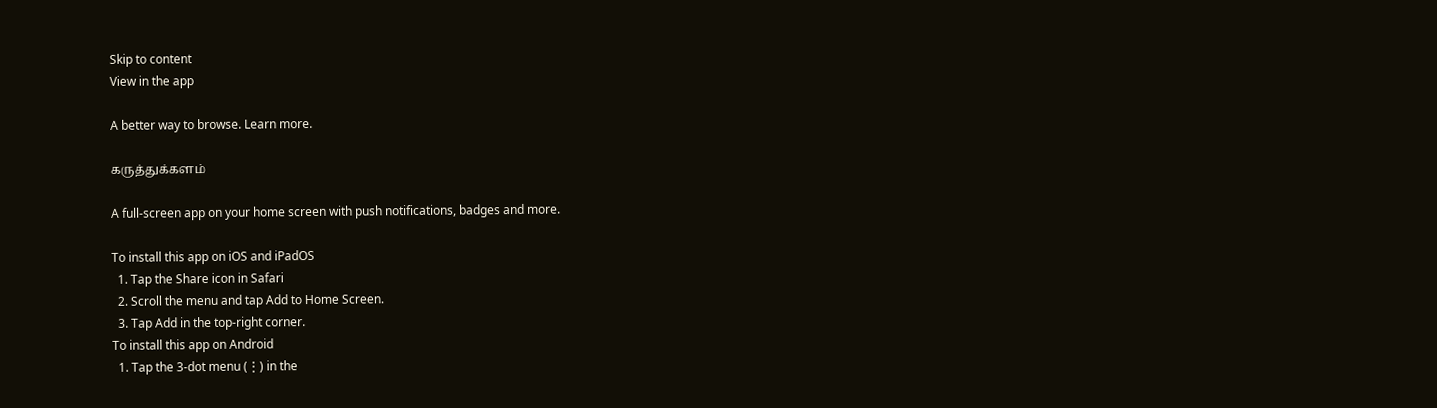Skip to content
View in the app

A better way to browse. Learn more.

கருத்துக்களம்

A full-screen app on your home screen with push notifications, badges and more.

To install this app on iOS and iPadOS
  1. Tap the Share icon in Safari
  2. Scroll the menu and tap Add to Home Screen.
  3. Tap Add in the top-right corner.
To install this app on Android
  1. Tap the 3-dot menu (⋮) in the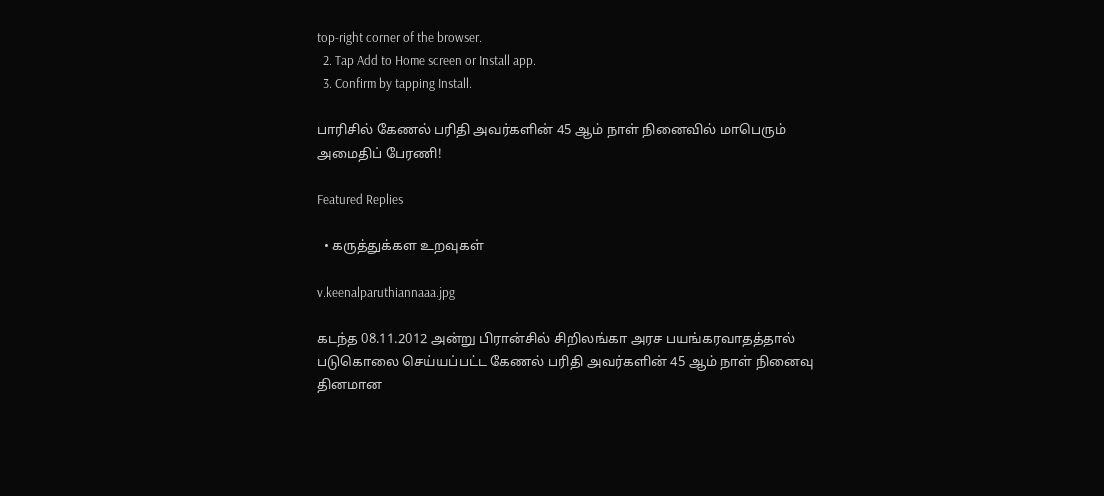top-right corner of the browser.
  2. Tap Add to Home screen or Install app.
  3. Confirm by tapping Install.

பாரிசில் கேணல் பரிதி அவர்களின் 45 ஆம் நாள் நினைவில் மாபெரும் அமைதிப் பேரணி!

Featured Replies

  • கருத்துக்கள உறவுகள்

v.keenalparuthiannaaa.jpg

கடந்த 08.11.2012 அன்று பிரான்சில் சிறிலங்கா அரச பயங்கரவாதத்தால் படுகொலை செய்யப்பட்ட கேணல் பரிதி அவர்களின் 45 ஆம் நாள் நினைவு தினமான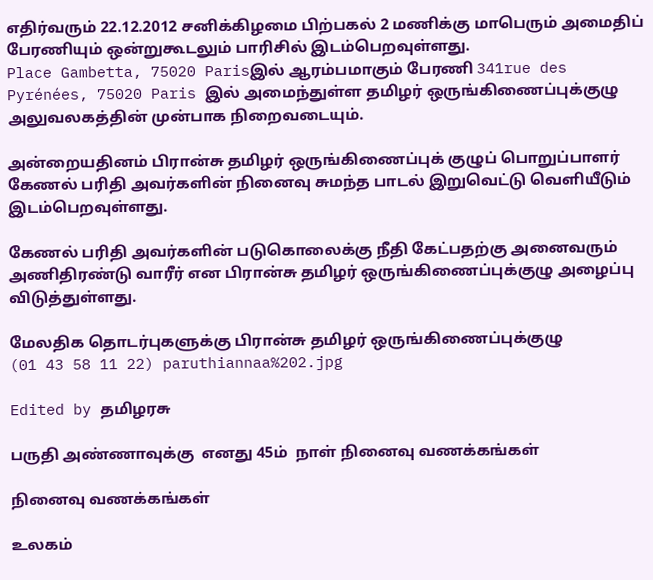எதிர்வரும் 22.12.2012 சனிக்கிழமை பிற்பகல் 2 மணிக்கு மாபெரும் அமைதிப் பேரணியும் ஒன்றுகூடலும் பாரிசில் இடம்பெறவுள்ளது.
Place Gambetta, 75020 Parisஇல் ஆரம்பமாகும் பேரணி 341rue des Pyrénées, 75020 Paris இல் அமைந்துள்ள தமிழர் ஒருங்கிணைப்புக்குழு அலுவலகத்தின் முன்பாக நிறைவடையும்.

அன்றையதினம் பிரான்சு தமிழர் ஒருங்கிணைப்புக் குழுப் பொறுப்பாளர் கேணல் பரிதி அவர்களின் நினைவு சுமந்த பாடல் இறுவெட்டு வெளியீடும் இடம்பெறவுள்ளது.

கேணல் பரிதி அவர்களின் படுகொலைக்கு நீதி கேட்பதற்கு அனைவரும் அணிதிரண்டு வாரீர் என பிரான்சு தமிழர் ஒருங்கிணைப்புக்குழு அழைப்பு விடுத்துள்ளது.

மேலதிக தொடர்புகளுக்கு பிரான்சு தமிழர் ஒருங்கிணைப்புக்குழு
(01 43 58 11 22) paruthiannaa%202.jpg

Edited by தமிழரசு

பருதி அண்ணாவுக்கு  எனது 45ம்  நாள் நினைவு வணக்கங்கள்

நினைவு வணக்கங்கள்

உலகம்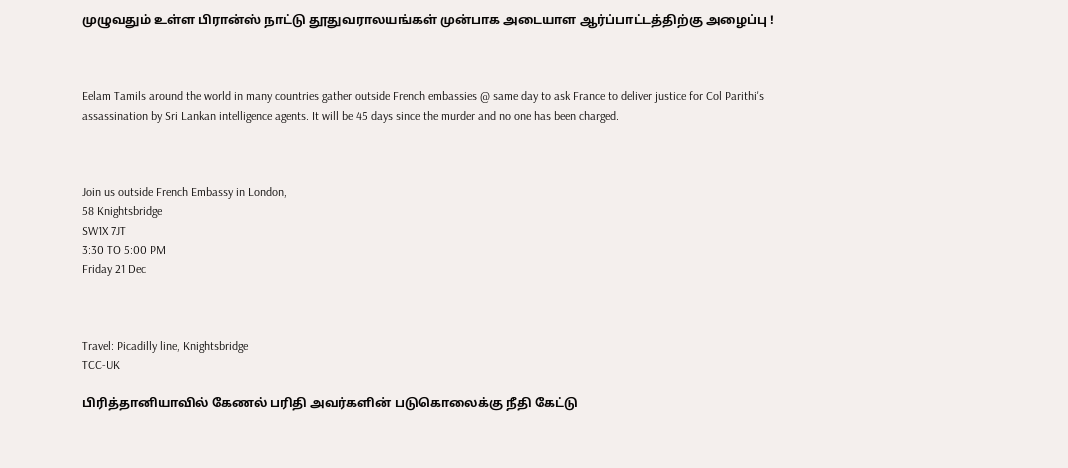முழுவதும் உள்ள பிரான்ஸ் நாட்டு தூதுவராலயங்கள் முன்பாக அடையாள ஆர்ப்பாட்டத்திற்கு அழைப்பு !



Eelam Tamils around the world in many countries gather outside French embassies @ same day to ask France to deliver justice for Col Parithi's assassination by Sri Lankan intelligence agents. It will be 45 days since the murder and no one has been charged.



Join us outside French Embassy in London,
58 Knightsbridge
SW1X 7JT
3:30 TO 5:00 PM
Friday 21 Dec



Travel: Picadilly line, Knightsbridge
TCC-UK

பிரித்தானியாவில் கேணல் பரிதி அவர்களின் படுகொலைக்கு நீதி கேட்டு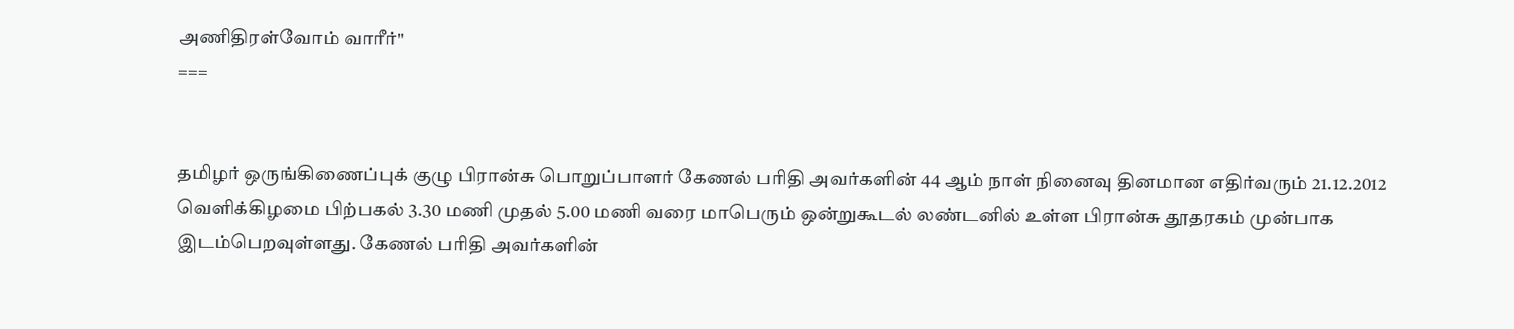அணிதிரள்வோம் வாரீர்"
===


தமிழர் ஒருங்கிணைப்புக் குழு பிரான்சு பொறுப்பாளர் கேணல் பரிதி அவர்களின் 44 ஆம் நாள் நினைவு தினமான எதிர்வரும் 21.12.2012 வெளிக்கிழமை பிற்பகல் 3.30 மணி முதல் 5.00 மணி வரை மாபெரும் ஒன்றுகூடல் லண்டனில் உள்ள பிரான்சு தூதரகம் முன்பாக இடம்பெறவுள்ளது. கேணல் பரிதி அவர்களின்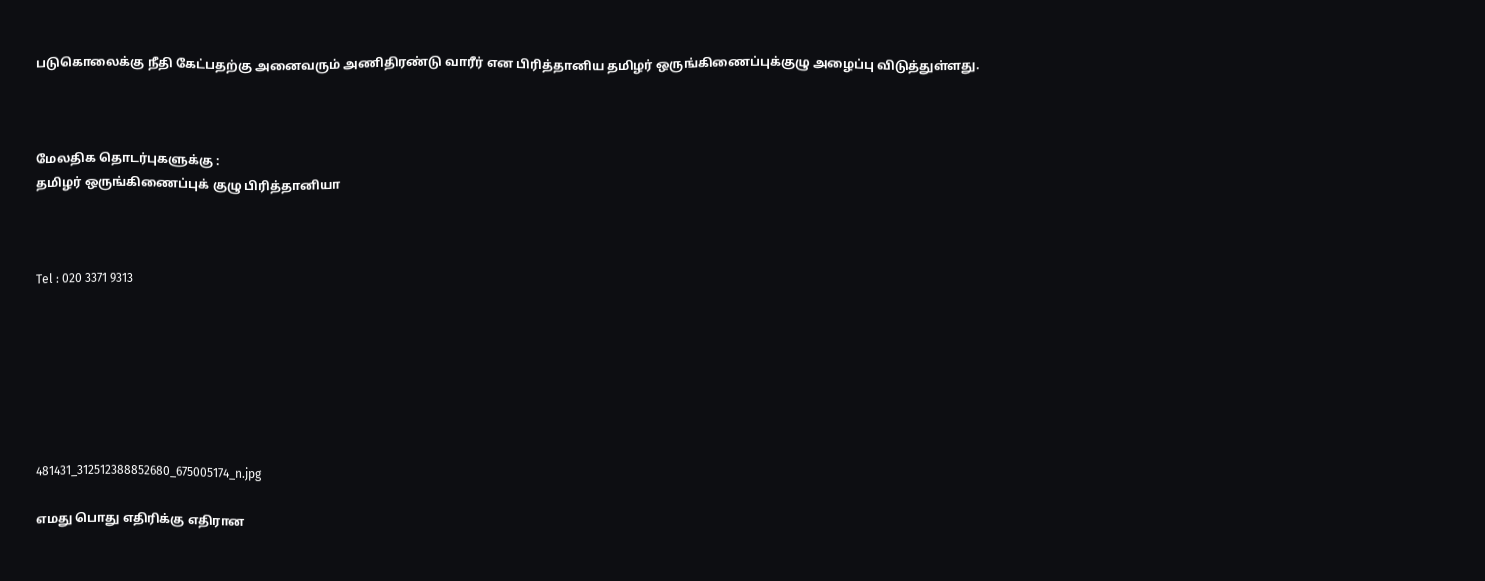படுகொலைக்கு நீதி கேட்பதற்கு அனைவரும் அணிதிரண்டு வாரீர் என பிரித்தானிய தமிழர் ஒருங்கிணைப்புக்குழு அழைப்பு விடுத்துள்ளது.



மேலதிக தொடர்புகளுக்கு :
தமிழர் ஒருங்கிணைப்புக் குழு பிரித்தானியா



Tel : 020 3371 9313







481431_312512388852680_675005174_n.jpg

எமது பொது எதிரிக்கு எதிரான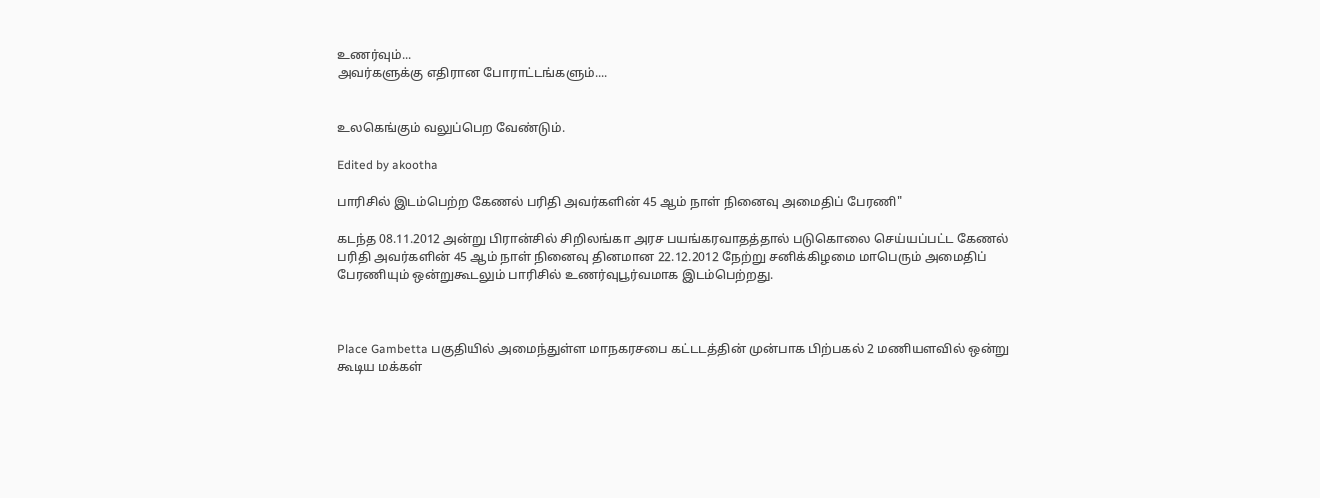உணர்வும்...
அவர்களுக்கு எதிரான போராட்டங்களும்....


உலகெங்கும் வலுப்பெற வேண்டும்.

Edited by akootha

பாரிசில் இடம்பெற்ற கேணல் பரிதி அவர்களின் 45 ஆம் நாள் நினைவு அமைதிப் பேரணி"

கடந்த 08.11.2012 அன்று பிரான்சில் சிறிலங்கா அரச பயங்கரவாதத்தால் படுகொலை செய்யப்பட்ட கேணல் பரிதி அவர்களின் 45 ஆம் நாள் நினைவு தினமான 22.12.2012 நேற்று சனிக்கிழமை மாபெரும் அமைதிப் பேரணியும் ஒன்றுகூடலும் பாரிசில் உணர்வுபூர்வமாக இடம்பெற்றது.



Place Gambetta பகுதியில் அமைந்துள்ள மாநகரசபை கட்டடத்தின் முன்பாக பிற்பகல் 2 மணியளவில் ஒன்று கூடிய மக்கள்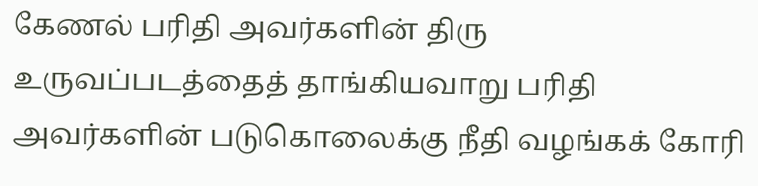கேணல் பரிதி அவர்களின் திரு உருவப்படத்தைத் தாங்கியவாறு பரிதி அவர்களின் படுகொலைக்கு நீதி வழங்கக் கோரி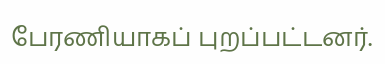பேரணியாகப் புறப்பட்டனர்.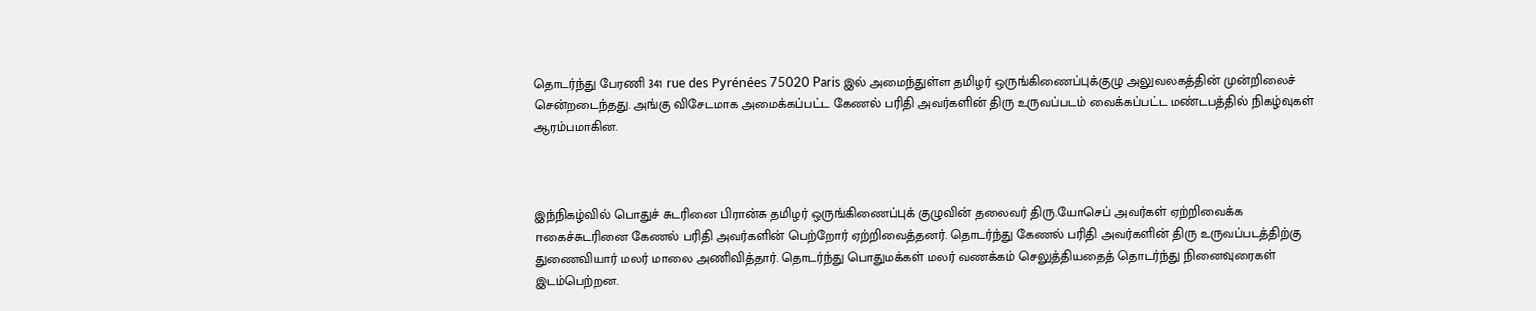தொடர்ந்து பேரணி 341 rue des Pyrénées 75020 Paris இல் அமைந்துள்ள தமிழர் ஒருங்கிணைப்புக்குழு அலுவலகத்தின் முன்றிலைச் சென்றடைந்தது. அங்கு விசேடமாக அமைக்கப்பட்ட கேணல் பரிதி அவர்களின் திரு உருவப்படம் வைக்கப்பட்ட மண்டபத்தில் நிகழ்வுகள் ஆரம்பமாகின.



இந்நிகழ்வில் பொதுச் சுடரினை பிரான்சு தமிழர் ஒருங்கிணைப்புக் குழுவின் தலைவர் திரு.யோசெப் அவர்கள் ஏற்றிவைக்க ஈகைச்சுடரினை கேணல் பரிதி அவர்களின் பெற்றோர் ஏற்றிவைத்தனர். தொடர்ந்து கேணல் பரிதி அவர்களின் திரு உருவப்படத்திற்கு துணைவியார் மலர் மாலை அணிவித்தார். தொடர்ந்து பொதுமக்கள் மலர் வணக்கம் செலுத்தியதைத் தொடர்ந்து நினைவுரைகள் இடம்பெற்றன.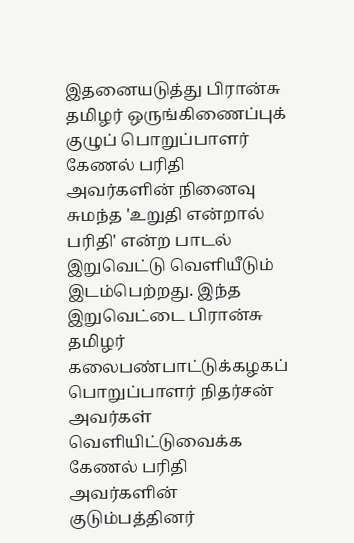இதனையடுத்து பிரான்சு தமிழர் ஒருங்கிணைப்புக் குழுப் பொறுப்பாளர் கேணல் பரிதி அவர்களின் நினைவு சுமந்த 'உறுதி என்றால் பரிதி' என்ற பாடல் இறுவெட்டு வெளியீடும் இடம்பெற்றது. இந்த இறுவெட்டை பிரான்சு தமிழர் கலைபண்பாட்டுக்கழகப் பொறுப்பாளர் நிதர்சன் அவர்கள் வெளியிட்டுவைக்க கேணல் பரிதி அவர்களின் குடும்பத்தினர்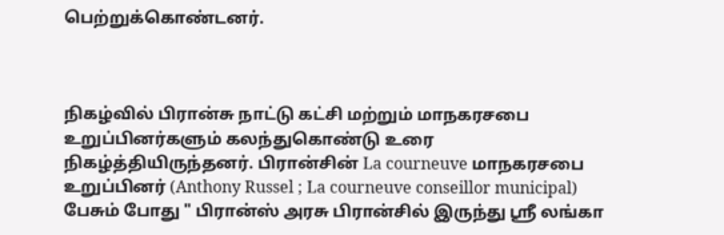பெற்றுக்கொண்டனர்.



நிகழ்வில் பிரான்சு நாட்டு கட்சி மற்றும் மாநகரசபை உறுப்பினர்களும் கலந்துகொண்டு உரை நிகழ்த்தியிருந்தனர். பிரான்சின் La courneuve மாநகரசபை உறுப்பினர் (Anthony Russel ; La courneuve conseillor municipal) பேசும் போது " பிரான்ஸ் அரசு பிரான்சில் இருந்து ஸ்ரீ லங்கா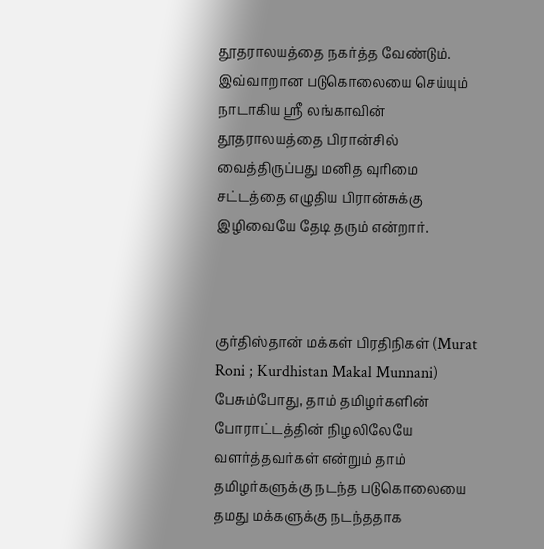தூதராலயத்தை நகர்த்த வேண்டும். இவ்வாறான படுகொலையை செய்யும் நாடாகிய ஸ்ரீ லங்காவின் தூதராலயத்தை பிரான்சில் வைத்திருப்பது மனித வுரிமை சட்டத்தை எழுதிய பிரான்சுக்கு இழிவையே தேடி தரும் என்றார்.



குர்திஸ்தான் மக்கள் பிரதிநிகள் (Murat Roni ; Kurdhistan Makal Munnani) பேசும்போது, தாம் தமிழர்களின் போராட்டத்தின் நிழலிலேயே வளர்த்தவர்கள் என்றும் தாம் தமிழர்களுக்கு நடந்த படுகொலையை தமது மக்களுக்கு நடந்ததாக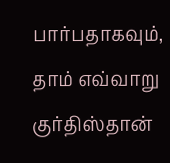பார்பதாகவும், தாம் எவ்வாறு குர்திஸ்தான்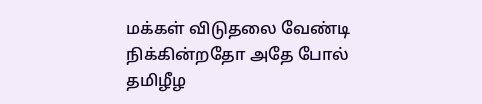மக்கள் விடுதலை வேண்டி நிக்கின்றதோ அதே போல் தமிழீழ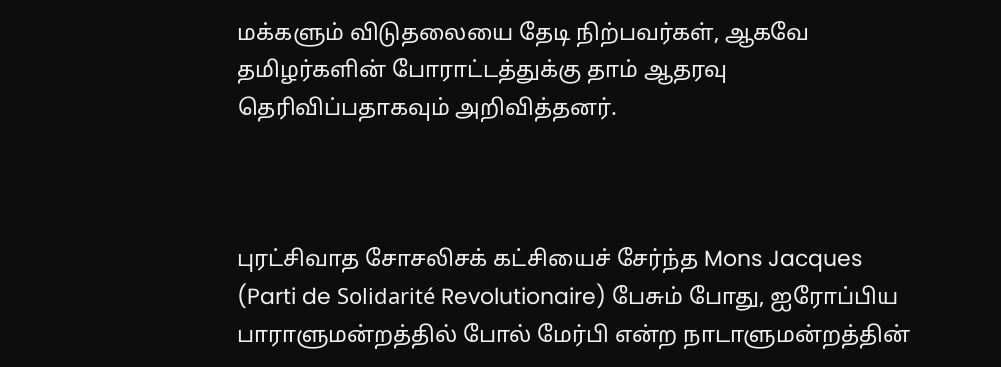மக்களும் விடுதலையை தேடி நிற்பவர்கள், ஆகவே தமிழர்களின் போராட்டத்துக்கு தாம் ஆதரவு தெரிவிப்பதாகவும் அறிவித்தனர்.



புரட்சிவாத சோசலிசக் கட்சியைச் சேர்ந்த Mons Jacques (Parti de Solidarité Revolutionaire) பேசும் போது, ஐரோப்பிய பாராளுமன்றத்தில் போல் மேர்பி என்ற நாடாளுமன்றத்தின்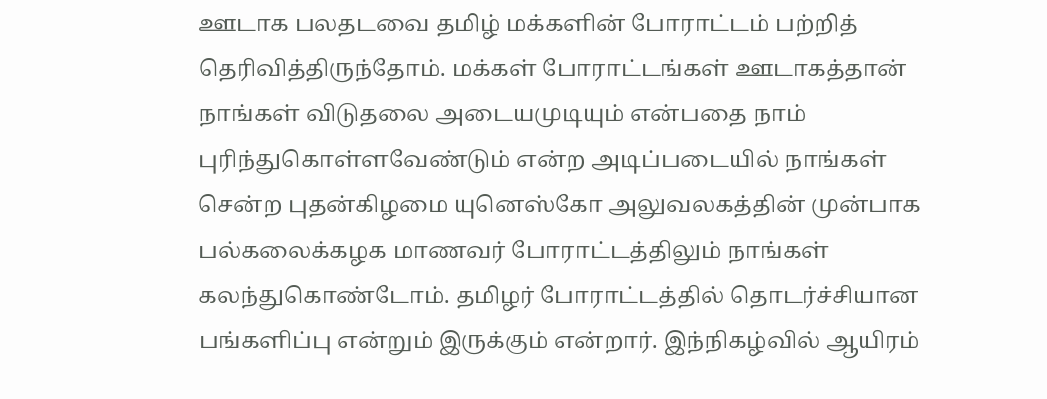ஊடாக பலதடவை தமிழ் மக்களின் போராட்டம் பற்றித் தெரிவித்திருந்தோம். மக்கள் போராட்டங்கள் ஊடாகத்தான் நாங்கள் விடுதலை அடையமுடியும் என்பதை நாம் புரிந்துகொள்ளவேண்டும் என்ற அடிப்படையில் நாங்கள் சென்ற புதன்கிழமை யுனெஸ்கோ அலுவலகத்தின் முன்பாக பல்கலைக்கழக மாணவர் போராட்டத்திலும் நாங்கள் கலந்துகொண்டோம். தமிழர் போராட்டத்தில் தொடர்ச்சியான பங்களிப்பு என்றும் இருக்கும் என்றார். இந்நிகழ்வில் ஆயிரம்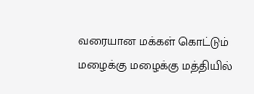வரையான மக்கள் கொட்டும் மழைக்கு மழைக்கு மத்தியில்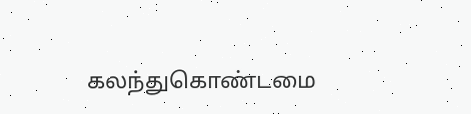கலந்துகொண்டமை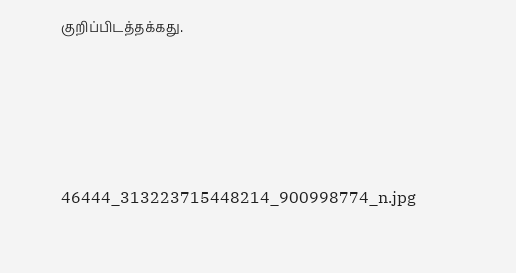குறிப்பிடத்தக்கது.





46444_313223715448214_900998774_n.jpg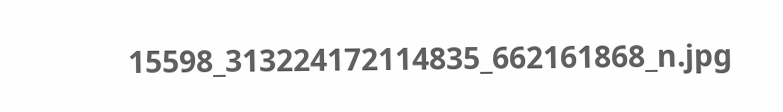15598_313224172114835_662161868_n.jpg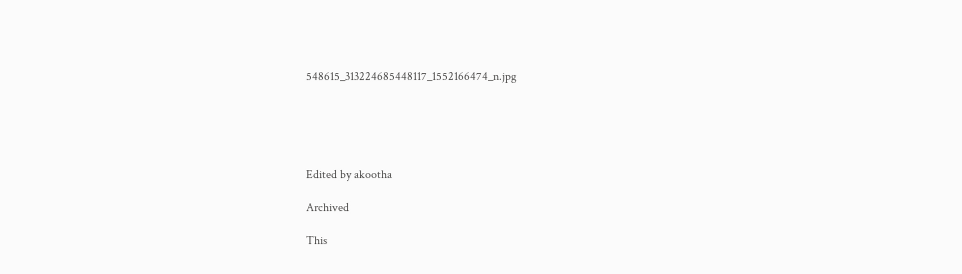548615_313224685448117_1552166474_n.jpg





Edited by akootha

Archived

This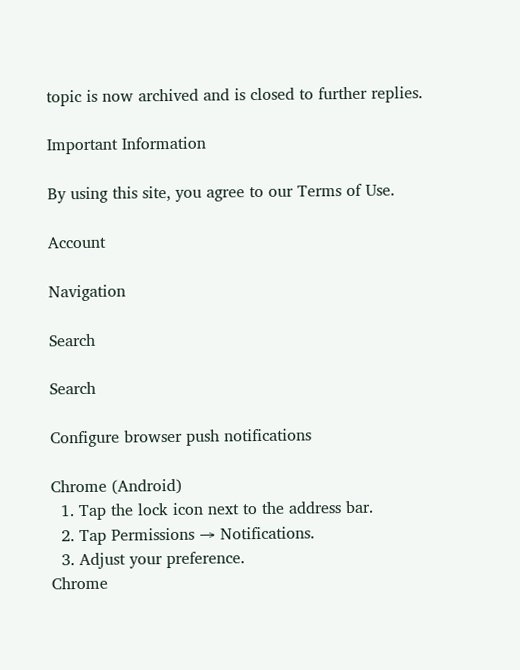topic is now archived and is closed to further replies.

Important Information

By using this site, you agree to our Terms of Use.

Account

Navigation

Search

Search

Configure browser push notifications

Chrome (Android)
  1. Tap the lock icon next to the address bar.
  2. Tap Permissions → Notifications.
  3. Adjust your preference.
Chrome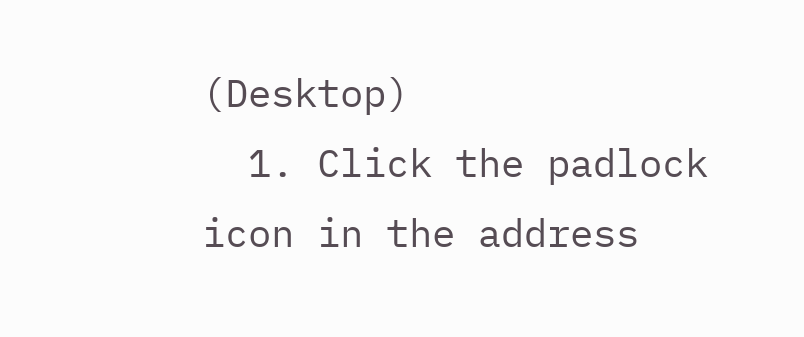(Desktop)
  1. Click the padlock icon in the address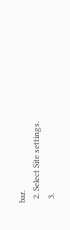bar.
  2. Select Site settings.
  3.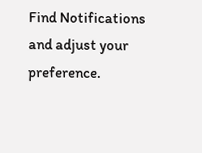Find Notifications and adjust your preference.